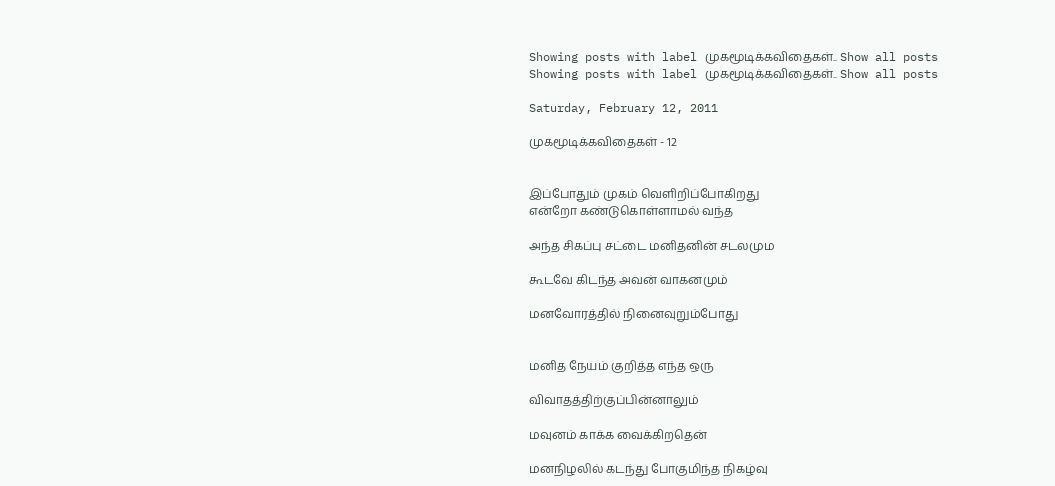Showing posts with label முகமூடிக்கவிதைகள்.. Show all posts
Showing posts with label முகமூடிக்கவிதைகள்.. Show all posts

Saturday, February 12, 2011

முகமூடிக்கவிதைகள் - 12


இப்போதும் முகம் வெளிறிப்போகிறது
என்றோ கண்டுகொள்ளாமல் வந்த

அந்த சிகப்பு சட்டை மனிதனின் சடலமும

கூடவே கிடந்த அவன் வாகனமும்

மனவோரத்தில் நினைவுறும்போது


மனித நேயம் குறித்த எந்த ஒரு

விவாதத்திற்குப்பின்னாலும்

மவுனம் காக்க வைக்கிறதென்

மனநிழலில் கடந்து போகுமிந்த நிகழ்வு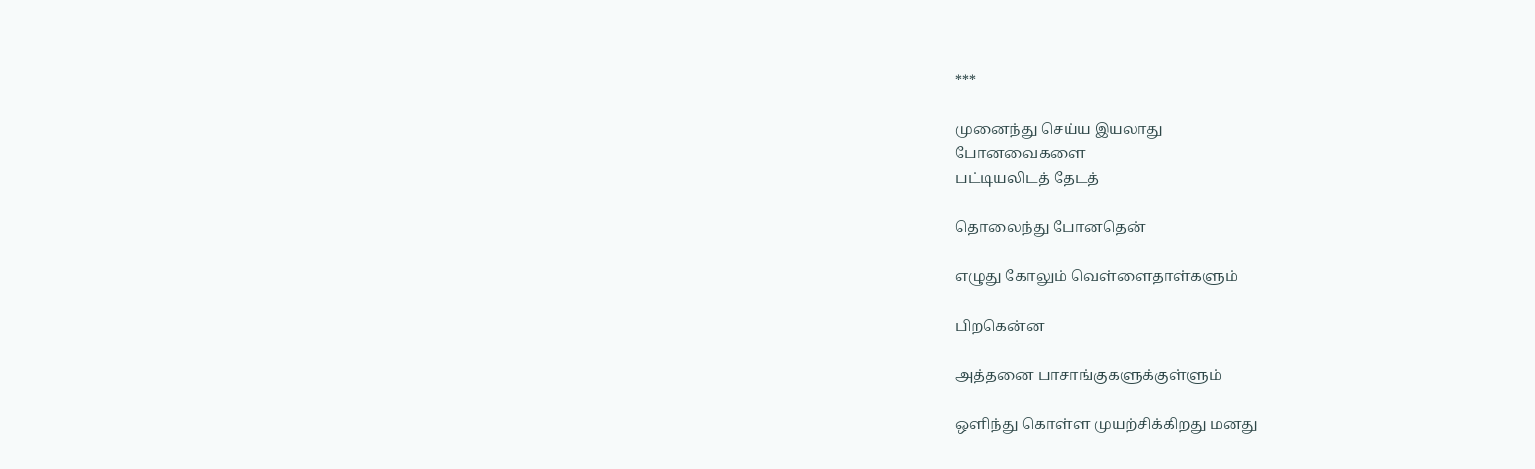***

முனைந்து செய்ய இயலாது
போனவைகளை
பட்டியலிடத் தேடத்

தொலைந்து போனதென்

எழுது கோலும் வெள்ளைதாள்களும்

பிறகென்ன

அத்தனை பாசாங்குகளுக்குள்ளும்

ஒளிந்து கொள்ள முயற்சிக்கிறது மனது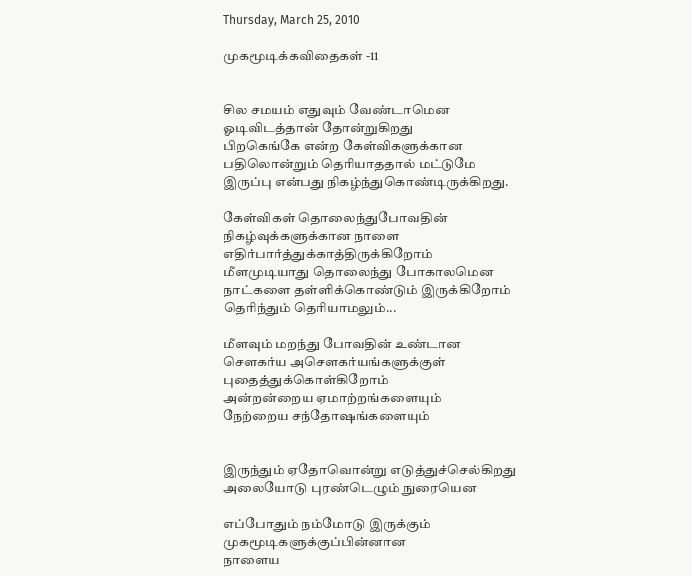Thursday, March 25, 2010

முகமூடிக்கவிதைகள் -11


சில சமயம் எதுவும் வேண்டாமென
ஓடிவிடத்தான் தோன்றுகிறது
பிறகெங்கே என்ற கேள்விகளுக்கான
பதிலொன்றும் தெரியாததால் மட்டுமே
இருப்பு என்பது நிகழ்ந்துகொண்டிருக்கிறது.

கேள்விகள் தொலைந்துபோவதின்
நிகழ்வுக்களுக்கான நாளை
எதிர்பார்த்துக்காத்திருக்கிறோம்
மீளமுடியாது தொலைந்து போகாலமென
நாட்களை தள்ளிக்கொண்டும் இருக்கிறோம்
தெரிந்தும் தெரியாமலும்...

மீளவும் மறந்து போவதின் உண்டான
சௌகர்ய அசௌகர்யங்களுக்குள்
புதைத்துக்கொள்கிறோம்
அன்றன்றைய ஏமாற்றங்களையும்
நேற்றைய சந்தோஷங்களையும்


இருந்தும் ஏதோவொன்று எடுத்துச்செல்கிறது
அலையோடு புரண்டெழும் நுரையென

எப்போதும் நம்மோடு இருக்கும்
முகமூடிகளுக்குப்பின்னான
நாளைய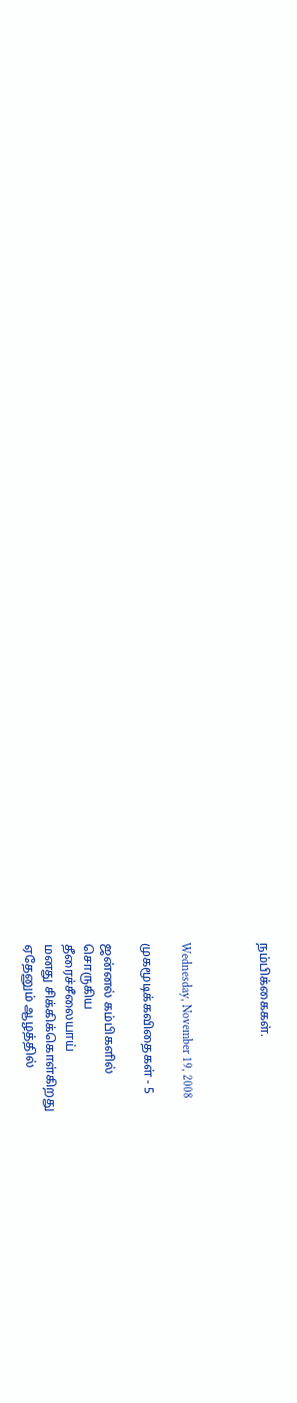நம்பிக்கைகள்.



Wednesday, November 19, 2008

முகமூடிக்கவிதைகள் - 5

ஜன்னல் கம்பிகளில்
சொருகிய
தீரைச்சீலையாய்
மனது சிக்கிக்கொள்கிறது
ஏதேனும் ஆழத்தில்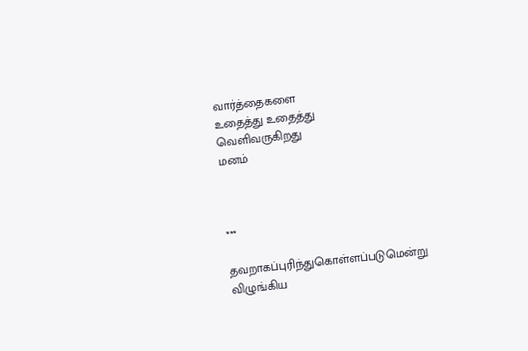வார்த்தைகளை
உதைத்து உதைத்து
வெளிவருகிறது
மனம்



***

தவறாகப்புரிந்துகொள்ளப்படுமென்று
விழுங்கிய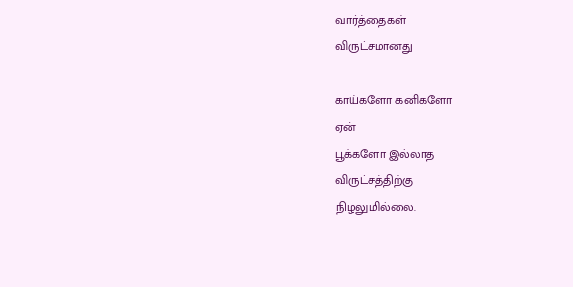வார்த்தைகள்
விருட்சமானது

காய்களோ கனிகளோ
ஏன்
பூக்களோ இல்லாத
விருட்சத்திற்கு
நிழலுமில்லை.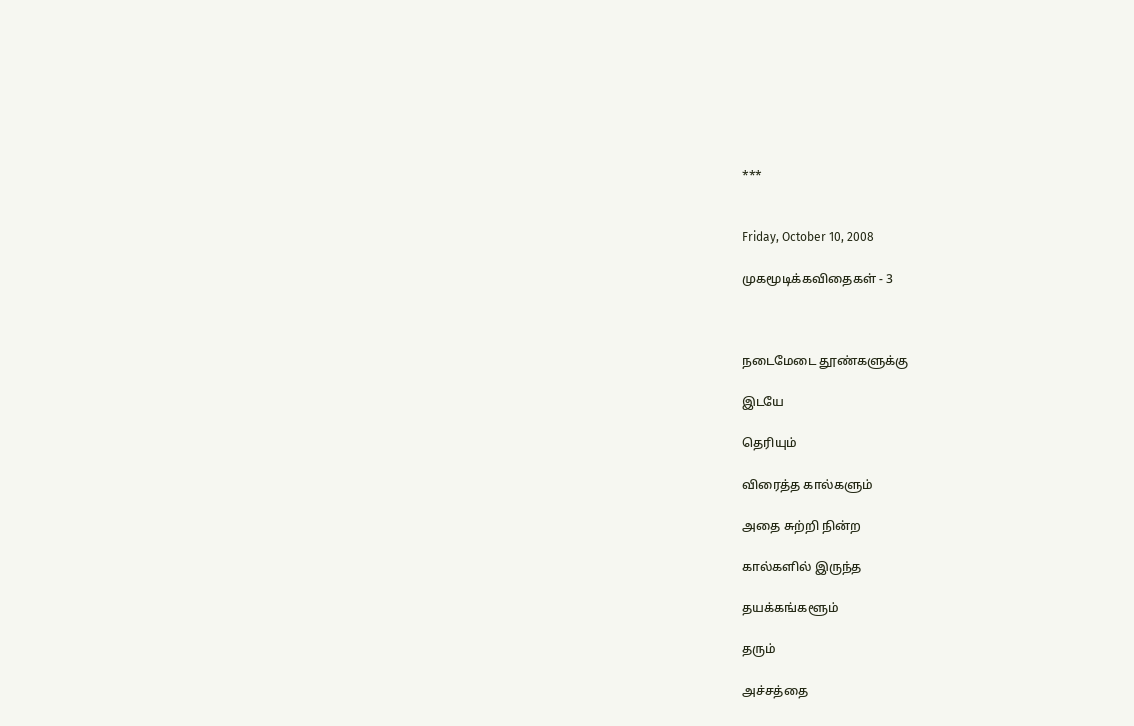***


Friday, October 10, 2008

முகமூடிக்கவிதைகள் - 3



நடைமேடை தூண்களுக்கு

இடயே

தெரியும்

விரைத்த கால்களும்

அதை சுற்றி நின்ற

கால்களில் இருந்த

தயக்கங்களூம்

தரும்

அச்சத்தை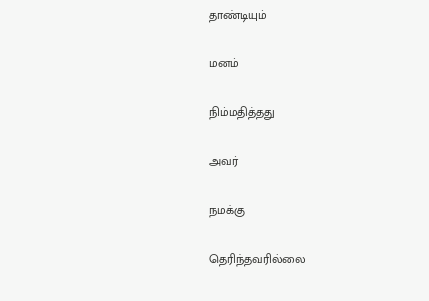தாண்டியும்

மனம்

நிம்மதித்தது

அவர்

நமக்கு

தெரிந்தவரில்லை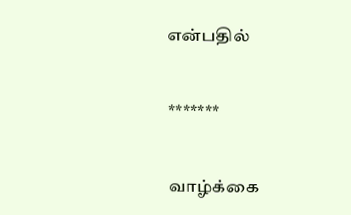என்பதில்


*******


வாழ்க்கை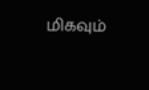மிகவும்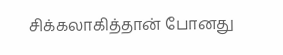சிக்கலாகித்தான் போனது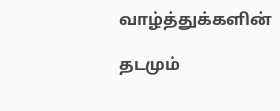வாழ்த்துக்களின்

தடமும்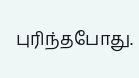புரிந்தபோது.